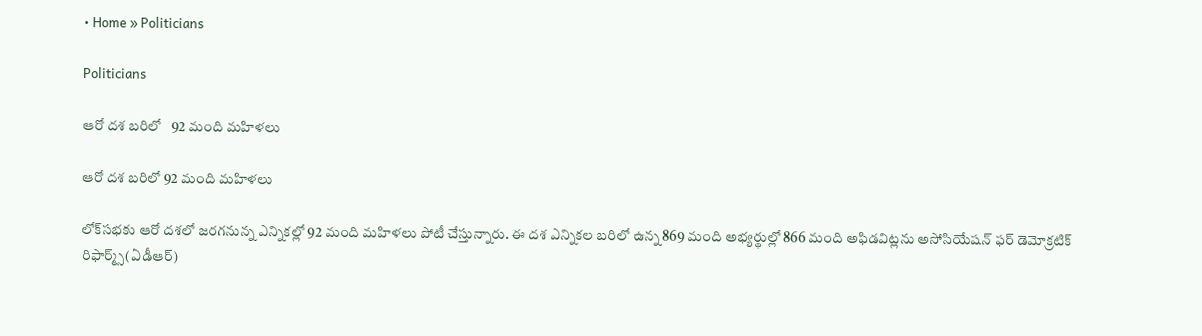• Home » Politicians

Politicians

ఆరో దశ బరిలో   92 మంది మహిళలు

ఆరో దశ బరిలో 92 మంది మహిళలు

లోక్‌సభకు ఆరో దశలో జరగనున్న ఎన్నికల్లో 92 మంది మహిళలు పోటీ చేస్తున్నారు. ఈ దశ ఎన్నికల బరిలో ఉన్న 869 మంది అభ్యర్థుల్లో 866 మంది అఫిడవిట్లను అసోసియేషన్‌ ఫర్‌ డెమోక్రటిక్‌ రిఫార్మ్స్‌(ఏడీఆర్‌)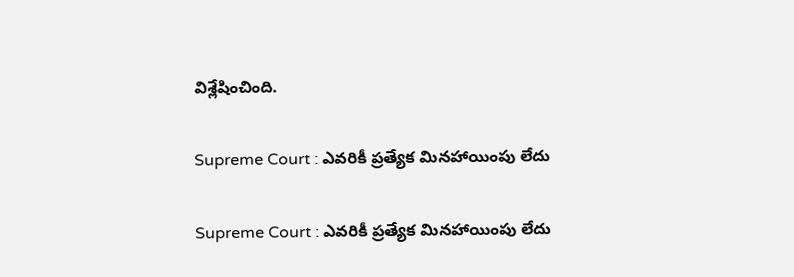విశ్లేషించింది.

Supreme Court : ఎవరికీ ప్రత్యేక మినహాయింపు లేదు

Supreme Court : ఎవరికీ ప్రత్యేక మినహాయింపు లేదు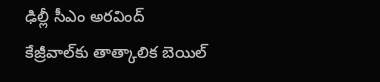ఢిల్లీ సీఎం అరవింద్‌ కేజ్రీవాల్‌కు తాత్కాలిక బెయిల్‌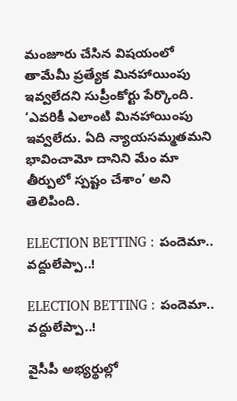మంజూరు చేసిన విషయంలో తామేమీ ప్రత్యేక మినహాయింపు ఇవ్వలేదని సుప్రీంకోర్టు పేర్కొంది. ‘ఎవరికీ ఎలాంటి మినహాయింపు ఇవ్వలేదు. ఏది న్యాయసమ్మతమని భావించామో దానిని మేం మా తీర్పులో స్పష్టం చేశాం’ అని తెలిపింది.

ELECTION BETTING : పందెమా.. వద్దులేప్పా..!

ELECTION BETTING : పందెమా.. వద్దులేప్పా..!

వైసీపీ అభ్యర్థుల్లో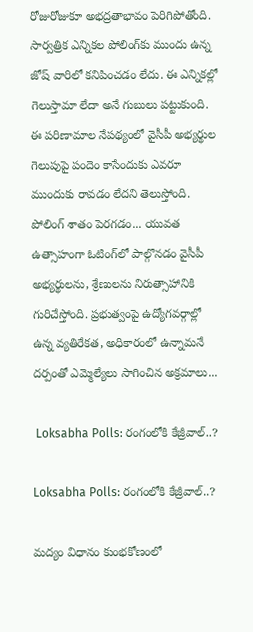రోజురోజుకూ అభద్రతాభావం పెరిగిపోతోంది. సార్వత్రిక ఎన్నికల పోలింగ్‌కు ముందు ఉన్న జోష్‌ వారిలో కనిపించడం లేదు. ఈ ఎన్నికల్లో గెలుస్తామా లేదా అనే గుబులు పట్టుకుంది. ఈ పరిణామాల నేపథ్యంలో వైసీపీ అభ్యర్థుల గెలుపుపై పందెం కాసేందుకు ఎవరూ ముందుకు రావడం లేదని తెలుస్తోంది. పోలింగ్‌ శాతం పెరగడం... యువత ఉత్సాహంగా ఓటింగ్‌లో పాల్గొనడం వైసీపీ అభ్యర్థులను, శ్రేణులను నిరుత్సాహానికి గురిచేస్తోంది. ప్రభుత్వంపై ఉద్యోగవర్గాల్లో ఉన్న వ్యతిరేకత, అధికారంలో ఉన్నామనే దర్పంతో ఎమ్మెల్యేలు సాగించిన అక్రమాలు...

 Loksabha Polls: రంగంలోకి కేజ్రీవాల్..?

Loksabha Polls: రంగంలోకి కేజ్రీవాల్..?

మద్యం విధానం కుంభకోణంలో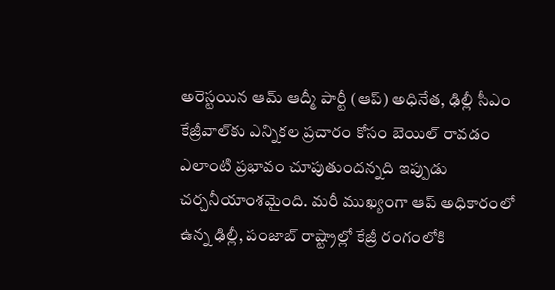అరెస్టయిన ఆమ్‌ ఆద్మీ పార్టీ (ఆప్‌) అధినేత, ఢిల్లీ సీఎం కేజ్రీవాల్‌కు ఎన్నికల ప్రచారం కోసం బెయిల్‌ రావడం ఎలాంటి ప్రభావం చూపుతుందన్నది ఇప్పుడు చర్చనీయాంశమైంది. మరీ ముఖ్యంగా ఆప్‌ అధికారంలో ఉన్న ఢిల్లీ, పంజాబ్‌ రాష్ట్రాల్లో కేజ్రీ రంగంలోకి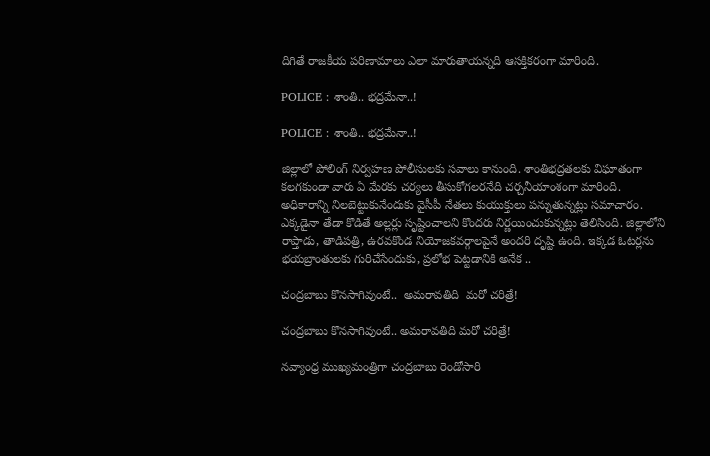దిగితే రాజకీయ పరిణామాలు ఎలా మారుతాయన్నది ఆసక్తికరంగా మారింది.

POLICE : శాంతి.. భద్రమేనా..!

POLICE : శాంతి.. భద్రమేనా..!

జిల్లాలో పోలింగ్‌ నిర్వహణ పోలీసులకు సవాలు కానుంది. శాంతిభద్రతలకు విఘాతంగా కలగకుండా వారు ఏ మేరకు చర్యలు తీసుకోగలరనేది చర్చనీయాంశంగా మారింది. అధికారాన్ని నిలబెట్టుకునేందుకు వైసీపీ నేతలు కుయుక్తులు పన్నుతున్నట్లు సమాచారం. ఎక్కడైనా తేడా కొడితే అల్లర్లు సృష్టించాలని కొందరు నిర్ణయించుకున్నట్లు తెలిసింది. జిల్లాలోని రాప్తాడు, తాడిపత్రి, ఉరవకొండ నియోజకవర్గాలపైనే అందరి దృష్టి ఉంది. ఇక్కడ ఓటర్లను భయబ్రాంతులకు గురిచేసేందుకు, ప్రలోభ పెట్టడానికి అనేక ..

చంద్రబాబు కొనసాగివుంటే..  అమరావతిది  మరో చరిత్రే!

చంద్రబాబు కొనసాగివుంటే.. అమరావతిది మరో చరిత్రే!

నవ్యాంధ్ర ముఖ్యమంత్రిగా చంద్రబాబు రెండోసారి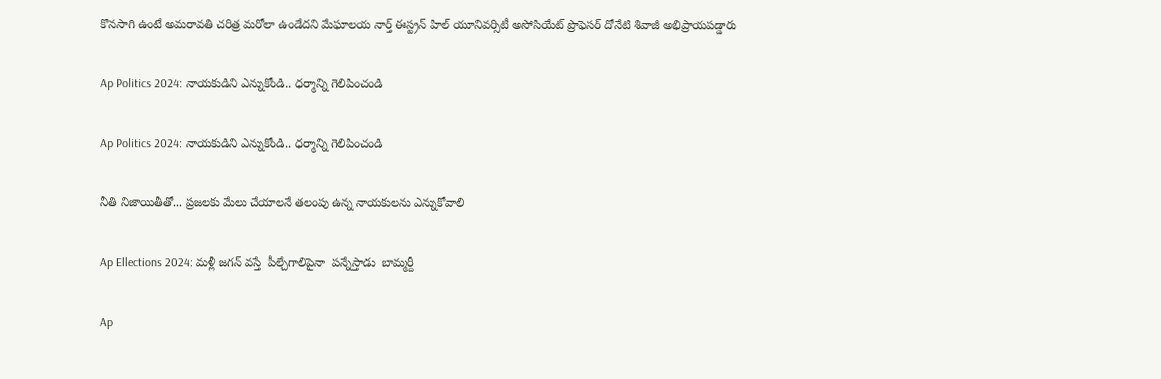కొనసాగి ఉంటే అమరావతి చరిత్ర మరోలా ఉండేదని మేఘాలయ నార్త్‌ ఈస్ట్రన్‌ హిల్‌ యూనివర్సిటీ అసోసియేట్‌ ప్రొఫెసర్‌ దోనేటి శివాజీ అభిప్రాయపడ్డారు

Ap Politics 2024: నాయకుడిని ఎన్నుకోండి.. ధర్మాన్ని గెలిపించండి

Ap Politics 2024: నాయకుడిని ఎన్నుకోండి.. ధర్మాన్ని గెలిపించండి

నీతి నిజాయితీతో... ప్రజలకు మేలు చేయాలనే తలంపు ఉన్న నాయకులను ఎన్నుకోవాలి

Ap Ellections 2024: మళ్లీ జగన్‌ వస్తే  పీల్చేగాలిపైనా  పన్నేస్తాడు  బామ్మర్దీ

Ap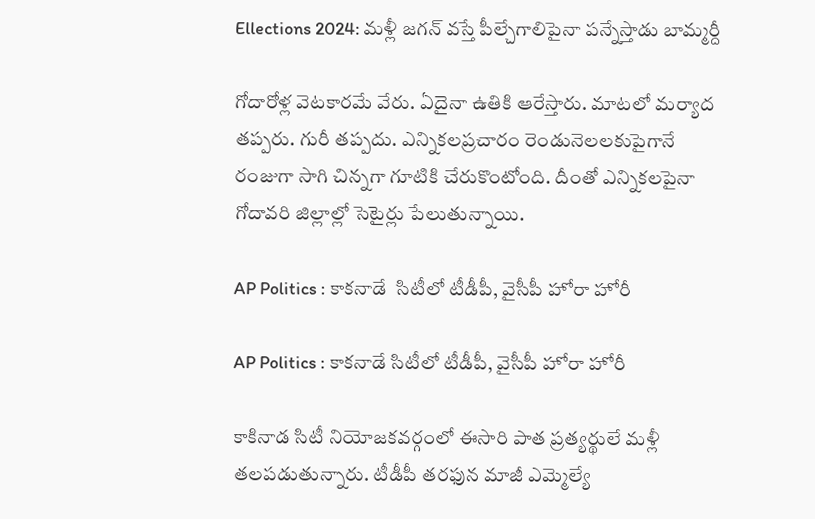Ellections 2024: మళ్లీ జగన్‌ వస్తే పీల్చేగాలిపైనా పన్నేస్తాడు బామ్మర్దీ

గోదారోళ్ల వెటకారమే వేరు. ఏదైనా ఉతికి ఆరేస్తారు. మాటలో మర్యాద తప్పరు. గురీ తప్పదు. ఎన్నికలప్రచారం రెండునెలలకుపైగానే రంజుగా సాగి చిన్నగా గూటికి చేరుకొంటోంది. దీంతో ఎన్నికలపైనా గోదావరి జిల్లాల్లో సెటైర్లు పేలుతున్నాయి.

AP Politics : కాకనాడే  సిటీలో టీడీపీ, వైసీపీ హోరా హోరీ

AP Politics : కాకనాడే సిటీలో టీడీపీ, వైసీపీ హోరా హోరీ

కాకినాడ సిటీ నియోజకవర్గంలో ఈసారి పాత ప్రత్యర్థులే మళ్లీ తలపడుతున్నారు. టీడీపీ తరఫున మాజీ ఎమ్మెల్యే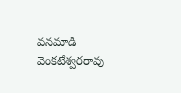వనమాడి వెంకటేశ్వరరావు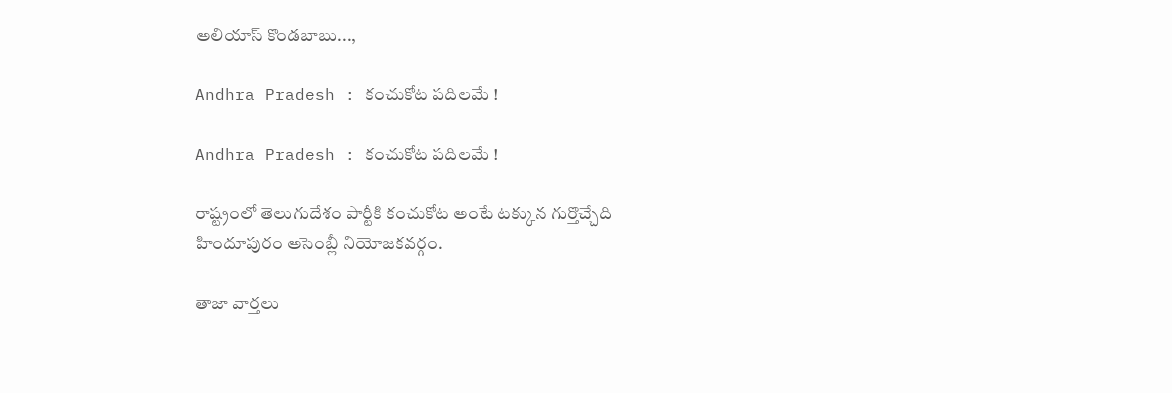అలియాస్‌ కొండబాబు...,

Andhra Pradesh : కంచుకోట పదిలమే !

Andhra Pradesh : కంచుకోట పదిలమే !

రాష్ట్రంలో తెలుగుదేశం పార్టీకి కంచుకోట అంటే టక్కున గుర్తొచ్చేది హిందూపురం అసెంబ్లీ నియోజకవర్గం.

తాజా వార్తలు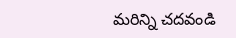మరిన్ని చదవండి